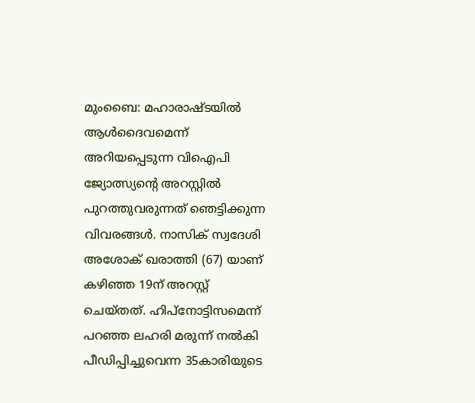മുംബൈ: മഹാരാഷ്ടയിൽ ആൾദൈവമെന്ന് അറിയപ്പെടുന്ന വിഐപി ജ്യോത്സ്യന്റെ അറസ്റ്റിൽ പുറത്തുവരുന്നത് ഞെട്ടിക്കുന്ന വിവരങ്ങൾ. നാസിക് സ്വദേശി അശോക് ഖരാത്തി (67) യാണ് കഴിഞ്ഞ 19ന് അറസ്റ്റ് ചെയ്തത്. ഹിപ്നോട്ടിസമെന്ന് പറഞ്ഞ ലഹരി മരുന്ന് നൽകി പീഡിപ്പിച്ചുവെന്ന 35കാരിയുടെ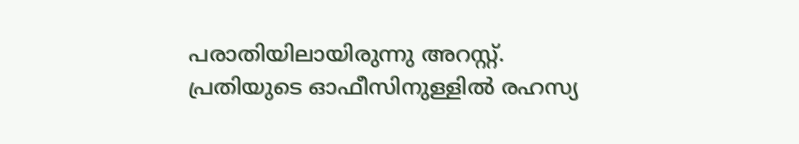പരാതിയിലായിരുന്നു അറസ്റ്റ്.
പ്രതിയുടെ ഓഫീസിനുള്ളിൽ രഹസ്യ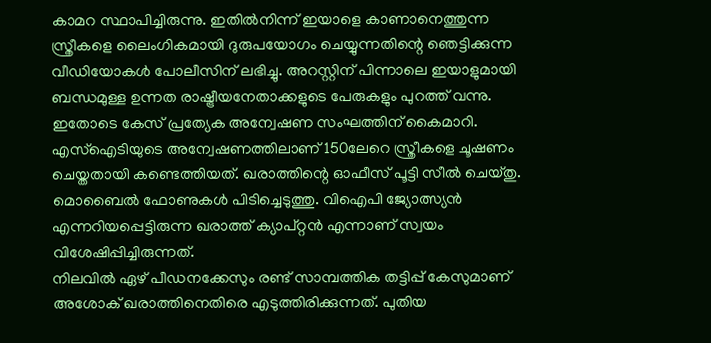കാമറ സ്ഥാപിച്ചിരുന്നു. ഇതിൽനിന്ന് ഇയാളെ കാണാനെത്തുന്ന സ്ത്രീകളെ ലൈംഗികമായി ദുരുപയോഗം ചെയ്യുന്നതിന്റെ ഞെട്ടിക്കുന്ന വീഡിയോകൾ പോലീസിന് ലഭിച്ചു. അറസ്റ്റിന് പിന്നാലെ ഇയാളുമായി ബന്ധമുള്ള ഉന്നത രാഷ്ട്രീയനേതാക്കളുടെ പേരുകളും പുറത്ത് വന്നു.
ഇതോടെ കേസ് പ്രത്യേക അന്വേഷണ സംഘത്തിന് കൈമാറി. എസ്ഐടിയുടെ അന്വേഷണത്തിലാണ് 150ലേറെ സ്ത്രീകളെ ചൂഷണം ചെയ്തതായി കണ്ടെത്തിയത്. ഖരാത്തിന്റെ ഓഫീസ് പൂട്ടി സീൽ ചെയ്തു. മൊബൈൽ ഫോണുകൾ പിടിച്ചെടുത്തു. വിഐപി ജ്യോത്സ്യൻ എന്നറിയപ്പെട്ടിരുന്ന ഖരാത്ത് ക്യാപ്റ്റൻ എന്നാണ് സ്വയം വിശേഷിപ്പിച്ചിരുന്നത്.
നിലവിൽ ഏഴ് പീഡനക്കേസും രണ്ട് സാമ്പത്തിക തട്ടിപ്പ് കേസുമാണ് അശോക് ഖരാത്തിനെതിരെ എടുത്തിരിക്കുന്നത്. പുതിയ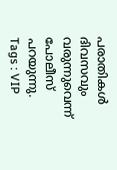പരാതികൾ ദിവസവും വരുന്നുവെന്ന് പോലീസ് പറയുന്നു.
Tags : VIP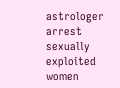astrologer arrest sexually exploited women